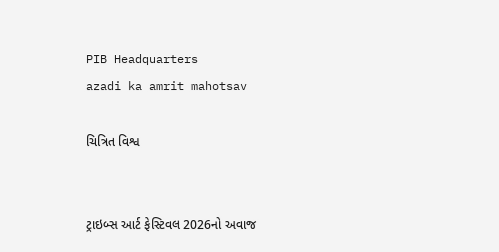PIB Headquarters
azadi ka amrit mahotsav

ચિત્રિત વિશ્વ


ટ્રાઇબ્સ આર્ટ ફેસ્ટિવલ 2026નો અવાજ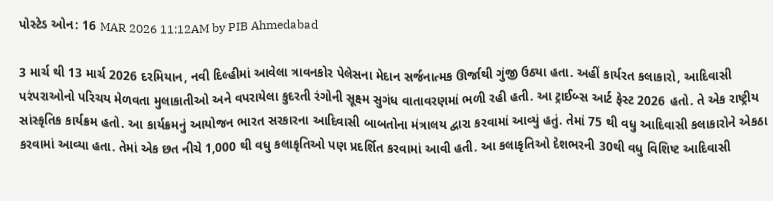પોસ્ટેડ ઓન: 16 MAR 2026 11:12AM by PIB Ahmedabad

3 માર્ચ થી 13 માર્ચ 2026 દરમિયાન, નવી દિલ્હીમાં આવેલા ત્રાવનકોર પેલેસના મેદાન સર્જનાત્મક ઊર્જાથી ગુંજી ઉઠ્યા હતા. અહીં કાર્યરત કલાકારો, આદિવાસી પરંપરાઓનો પરિચય મેળવતા મુલાકાતીઓ અને વપરાયેલા કુદરતી રંગોની સૂક્ષ્મ સુગંધ વાતાવરણમાં ભળી રહી હતી. આ ટ્રાઈબ્સ આર્ટ ફેસ્ટ 2026 હતો. તે એક રાષ્ટ્રીય સાંસ્કૃતિક કાર્યક્રમ હતો. આ કાર્યક્રમનું આયોજન ભારત સરકારના આદિવાસી બાબતોના મંત્રાલય દ્વારા કરવામાં આવ્યું હતું. તેમાં 75 થી વધુ આદિવાસી કલાકારોને એકઠા કરવામાં આવ્યા હતા. તેમાં એક છત નીચે 1,000 થી વધુ કલાકૃતિઓ પણ પ્રદર્શિત કરવામાં આવી હતી. આ કલાકૃતિઓ દેશભરની 30થી વધુ વિશિષ્ટ આદિવાસી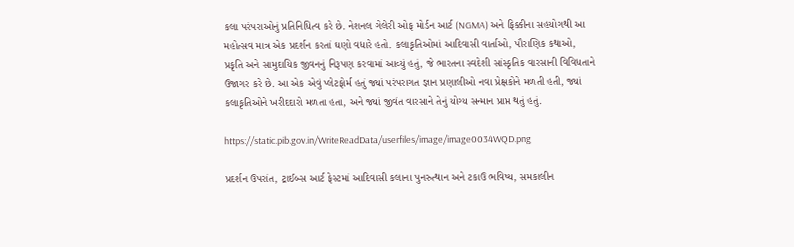કલા પરંપરાઓનું પ્રતિનિધિત્વ કરે છે. નેશનલ ગેલેરી ઓફ મોર્ડન આર્ટ (NGMA) અને ફિક્કીના સહયોગથી આ મહોત્સવ માત્ર એક પ્રદર્શન કરતાં ઘણો વધારે હતો. કલાકૃતિઓમાં આદિવાસી વાર્તાઓ, પૌરાણિક કથાઓ, પ્રકૃતિ અને સામુદાયિક જીવનનું નિરૂપણ કરવામાં આવ્યું હતું, જે ભારતના સ્વદેશી સાંસ્કૃતિક વારસાની વિવિધતાને ઉજાગર કરે છે. આ એક એવું પ્લેટફોર્મ હતું જ્યાં પરંપરાગત જ્ઞાન પ્રણાલીઓ નવા પ્રેક્ષકોને મળતી હતી, જ્યાં કલાકૃતિઓને ખરીદદારો મળતા હતા, અને જ્યાં જીવંત વારસાને તેનું યોગ્ય સન્માન પ્રાપ્ત થતું હતું.

https://static.pib.gov.in/WriteReadData/userfiles/image/image0034WQD.png

પ્રદર્શન ઉપરાંત, ટ્રાઈબ્સ આર્ટ ફેસ્ટમાં આદિવાસી કલાના પુનરુત્થાન અને ટકાઉ ભવિષ્ય, સમકાલીન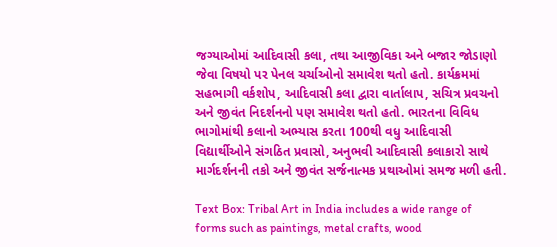જગ્યાઓમાં આદિવાસી કલા, તથા આજીવિકા અને બજાર જોડાણો જેવા વિષયો પર પેનલ ચર્ચાઓનો સમાવેશ થતો હતો. કાર્યક્રમમાં સહભાગી વર્કશોપ, આદિવાસી કલા દ્વારા વાર્તાલાપ, સચિત્ર પ્રવચનો અને જીવંત નિદર્શનનો પણ સમાવેશ થતો હતો. ભારતના વિવિધ ભાગોમાંથી કલાનો અભ્યાસ કરતા 100થી વધુ આદિવાસી વિદ્યાર્થીઓને સંગઠિત પ્રવાસો, અનુભવી આદિવાસી કલાકારો સાથે માર્ગદર્શનની તકો અને જીવંત સર્જનાત્મક પ્રથાઓમાં સમજ મળી હતી.

Text Box: Tribal Art in India includes a wide range of forms such as paintings, metal crafts, wood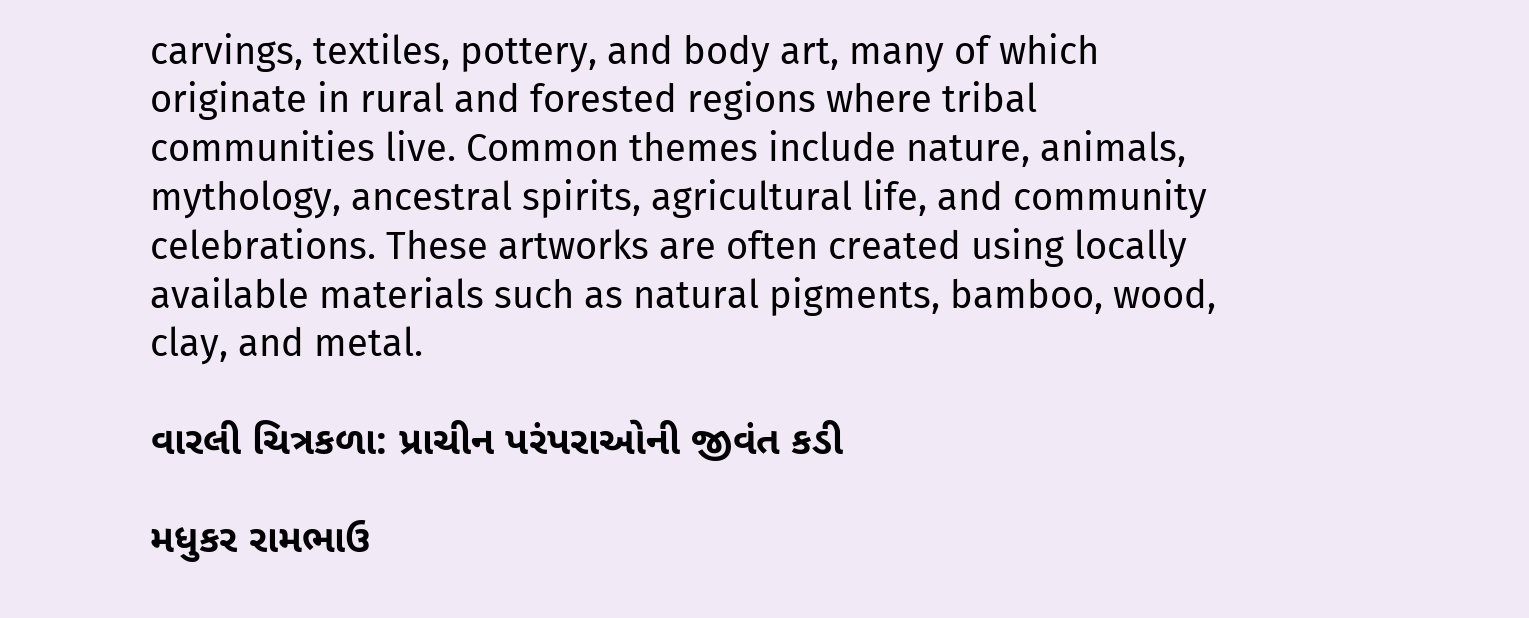carvings, textiles, pottery, and body art, many of which originate in rural and forested regions where tribal communities live. Common themes include nature, animals, mythology, ancestral spirits, agricultural life, and community celebrations. These artworks are often created using locally available materials such as natural pigments, bamboo, wood, clay, and metal.

વારલી ચિત્રકળા: પ્રાચીન પરંપરાઓની જીવંત કડી

મધુકર રામભાઉ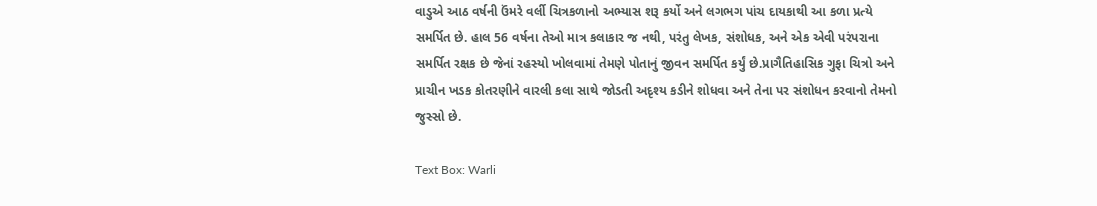વાડુએ આઠ વર્ષની ઉંમરે વર્લી ચિત્રકળાનો અભ્યાસ શરૂ કર્યો અને લગભગ પાંચ દાયકાથી આ કળા પ્રત્યે સમર્પિત છે. હાલ 56 વર્ષના તેઓ માત્ર કલાકાર જ નથી, પરંતુ લેખક, સંશોધક, અને એક એવી પરંપરાના સમર્પિત રક્ષક છે જેનાં રહસ્યો ખોલવામાં તેમણે પોતાનું જીવન સમર્પિત કર્યું છે.પ્રાગૈતિહાસિક ગુફા ચિત્રો અને પ્રાચીન ખડક કોતરણીને વારલી કલા સાથે જોડતી અદૃશ્ય કડીને શોધવા અને તેના પર સંશોધન કરવાનો તેમનો જુસ્સો છે.

Text Box: Warli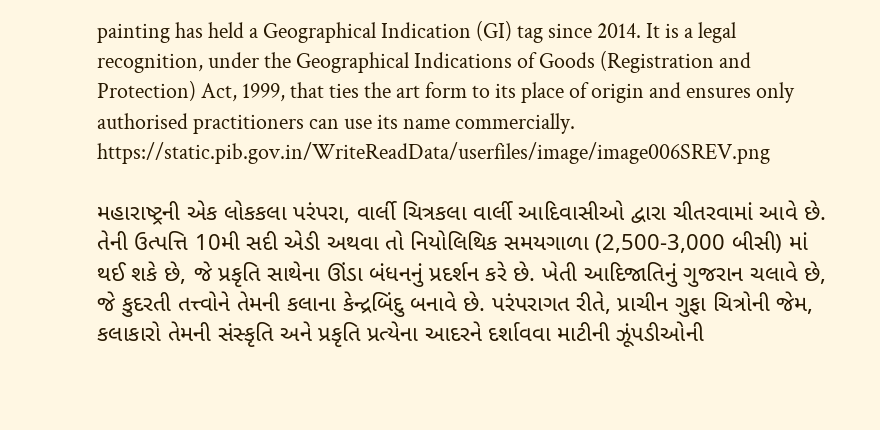painting has held a Geographical Indication (GI) tag since 2014. It is a legal recognition, under the Geographical Indications of Goods (Registration and Protection) Act, 1999, that ties the art form to its place of origin and ensures only authorised practitioners can use its name commercially. https://static.pib.gov.in/WriteReadData/userfiles/image/image006SREV.png

મહારાષ્ટ્રની એક લોકકલા પરંપરા, વાર્લી ચિત્રકલા વાર્લી આદિવાસીઓ દ્વારા ચીતરવામાં આવે છે. તેની ઉત્પત્તિ 10મી સદી એડી અથવા તો નિયોલિથિક સમયગાળા (2,500-3,000 બીસી) માં થઈ શકે છે, જે પ્રકૃતિ સાથેના ઊંડા બંધનનું પ્રદર્શન કરે છે. ખેતી આદિજાતિનું ગુજરાન ચલાવે છે, જે કુદરતી તત્ત્વોને તેમની કલાના કેન્દ્રબિંદુ બનાવે છે. પરંપરાગત રીતે, પ્રાચીન ગુફા ચિત્રોની જેમ, કલાકારો તેમની સંસ્કૃતિ અને પ્રકૃતિ પ્રત્યેના આદરને દર્શાવવા માટીની ઝૂંપડીઓની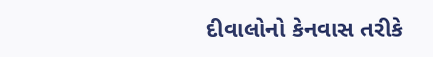દીવાલોનો કેનવાસ તરીકે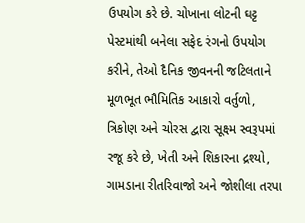ઉપયોગ કરે છે. ચોખાના લોટની ઘટ્ટ પેસ્ટમાંથી બનેલા સફેદ રંગનો ઉપયોગ કરીને, તેઓ દૈનિક જીવનની જટિલતાને મૂળભૂત ભૌમિતિક આકારો વર્તુળો, ત્રિકોણ અને ચોરસ દ્વારા સૂક્ષ્મ સ્વરૂપમાં રજૂ કરે છે, ખેતી અને શિકારના દ્રશ્યો, ગામડાના રીતરિવાજો અને જોશીલા તરપા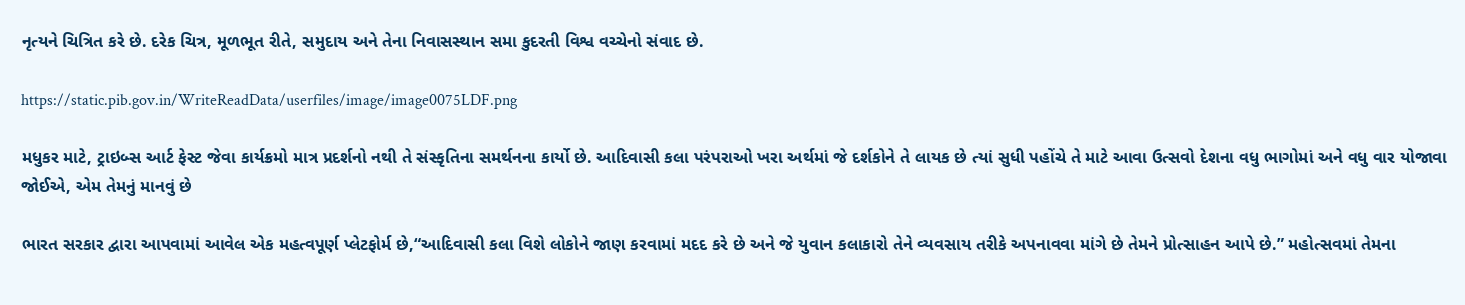નૃત્યને ચિત્રિત કરે છે. દરેક ચિત્ર, મૂળભૂત રીતે, સમુદાય અને તેના નિવાસસ્થાન સમા કુદરતી વિશ્વ વચ્ચેનો સંવાદ છે.

https://static.pib.gov.in/WriteReadData/userfiles/image/image0075LDF.png

મધુકર માટે, ટ્રાઇબ્સ આર્ટ ફેસ્ટ જેવા કાર્યક્રમો માત્ર પ્રદર્શનો નથી તે સંસ્કૃતિના સમર્થનના કાર્યો છે. આદિવાસી કલા પરંપરાઓ ખરા અર્થમાં જે દર્શકોને તે લાયક છે ત્યાં સુધી પહોંચે તે માટે આવા ઉત્સવો દેશના વધુ ભાગોમાં અને વધુ વાર યોજાવા જોઈએ, એમ તેમનું માનવું છે

ભારત સરકાર દ્વારા આપવામાં આવેલ એક મહત્વપૂર્ણ પ્લેટફોર્મ છે,“આદિવાસી કલા વિશે લોકોને જાણ કરવામાં મદદ કરે છે અને જે યુવાન કલાકારો તેને વ્યવસાય તરીકે અપનાવવા માંગે છે તેમને પ્રોત્સાહન આપે છે.” મહોત્સવમાં તેમના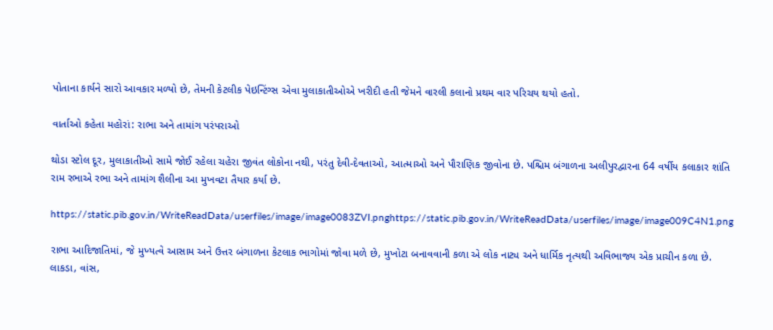પોતાના કાર્યને સારો આવકાર મળ્યો છે, તેમની કેટલીક પેઇન્ટિંગ્સ એવા મુલાકાતીઓએ ખરીદી હતી જેમને વારલી કલાનો પ્રથમ વાર પરિચય થયો હતો.

વાર્તાઓ કહેતા મહોરાં: રાભા અને તામાંગ પરંપરાઓ

થોડા સ્ટોલ દૂર, મુલાકાતીઓ સામે જોઈ રહેલા ચહેરા જીવંત લોકોના નથી, પરંતુ દેવી-દેવતાઓ, આત્માઓ અને પૌરાણિક જીવોના છે. પશ્ચિમ બંગાળના અલીપુરદ્વારના 64 વર્ષીય કલાકાર શાંતિ રામ રભાએ રભા અને તામાંગ શૈલીના આ મુખવટા તૈયાર કર્યા છે.

https://static.pib.gov.in/WriteReadData/userfiles/image/image0083ZVI.pnghttps://static.pib.gov.in/WriteReadData/userfiles/image/image009C4N1.png

રાભા આદિજાતિમાં, જે મુખ્યત્વે આસામ અને ઉત્તર બંગાળના કેટલાક ભાગોમાં જોવા મળે છે, મુખોટા બનાવવાની કળા એ લોક નાટ્ય અને ધાર્મિક નૃત્યથી અવિભાજ્ય એક પ્રાચીન કળા છે. લાકડા, વાંસ,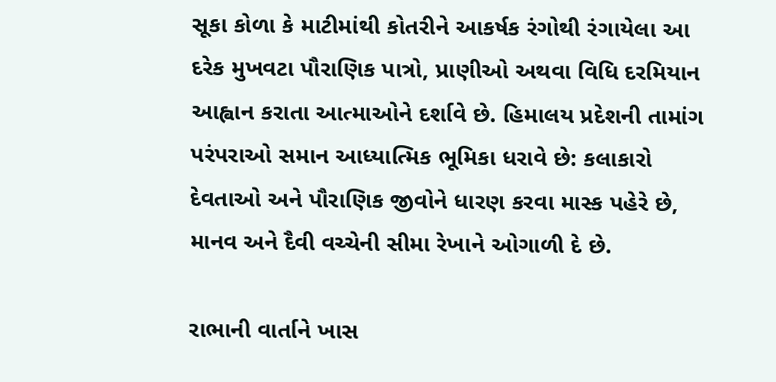સૂકા કોળા કે માટીમાંથી કોતરીને આકર્ષક રંગોથી રંગાયેલા આ દરેક મુખવટા પૌરાણિક પાત્રો, પ્રાણીઓ અથવા વિધિ દરમિયાન આહ્વાન કરાતા આત્માઓને દર્શાવે છે. હિમાલય પ્રદેશની તામાંગ પરંપરાઓ સમાન આધ્યાત્મિક ભૂમિકા ધરાવે છે: કલાકારો દેવતાઓ અને પૌરાણિક જીવોને ધારણ કરવા માસ્ક પહેરે છે, માનવ અને દૈવી વચ્ચેની સીમા રેખાને ઓગાળી દે છે.

રાભાની વાર્તાને ખાસ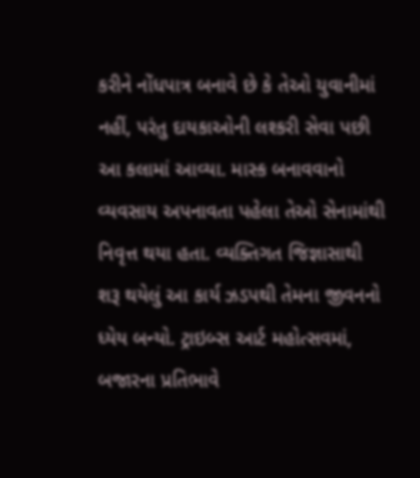કરીને નોંધપાત્ર બનાવે છે કે તેઓ યુવાનીમાં નહીં, પરંતુ દાયકાઓની લશ્કરી સેવા પછી આ કલામાં આવ્યા. માસ્ક બનાવવાનો વ્યવસાય અપનાવતા પહેલા તેઓ સેનામાંથી નિવૃત્ત થયા હતા. વ્યક્તિગત જિજ્ઞાસાથી શરૂ થયેલું આ કાર્ય ઝડપથી તેમના જીવનનો ધ્યેય બન્યો. ટ્રાઇબ્સ આર્ટ મહોત્સવમાં, બજારના પ્રતિભાવે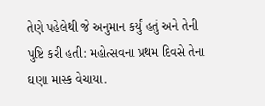તેણે પહેલેથી જે અનુમાન કર્યું હતું અને તેની પુષ્ટિ કરી હતી: મહોત્સવના પ્રથમ દિવસે તેના ઘણા માસ્ક વેચાયા.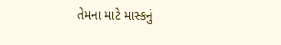તેમના માટે માસ્કનું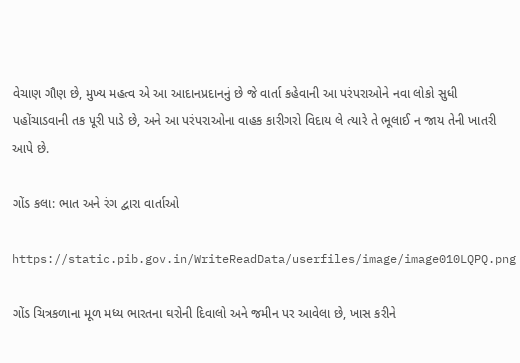વેચાણ ગૌણ છે, મુખ્ય મહત્વ એ આ આદાનપ્રદાનનું છે જે વાર્તા કહેવાની આ પરંપરાઓને નવા લોકો સુધી પહોંચાડવાની તક પૂરી પાડે છે, અને આ પરંપરાઓના વાહક કારીગરો વિદાય લે ત્યારે તે ભૂલાઈ ન જાય તેની ખાતરી આપે છે.

ગોંડ કલા: ભાત અને રંગ દ્વારા વાર્તાઓ

https://static.pib.gov.in/WriteReadData/userfiles/image/image010LQPQ.png

ગોંડ ચિત્રકળાના મૂળ મધ્ય ભારતના ઘરોની દિવાલો અને જમીન પર આવેલા છે, ખાસ કરીને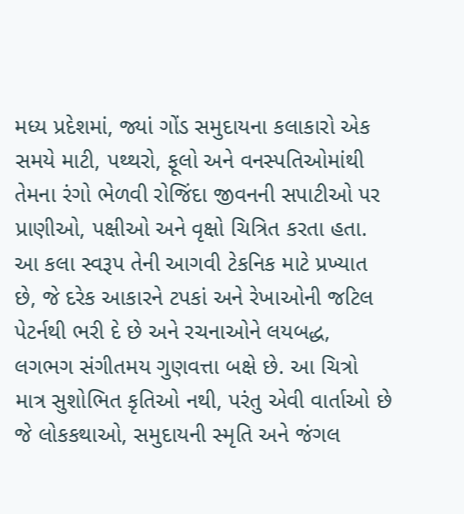મધ્ય પ્રદેશમાં, જ્યાં ગોંડ સમુદાયના કલાકારો એક સમયે માટી, પથ્થરો, ફૂલો અને વનસ્પતિઓમાંથી તેમના રંગો ભેળવી રોજિંદા જીવનની સપાટીઓ પર પ્રાણીઓ, પક્ષીઓ અને વૃક્ષો ચિત્રિત કરતા હતા. આ કલા સ્વરૂપ તેની આગવી ટેકનિક માટે પ્રખ્યાત છે, જે દરેક આકારને ટપકાં અને રેખાઓની જટિલ પેટર્નથી ભરી દે છે અને રચનાઓને લયબદ્ધ, લગભગ સંગીતમય ગુણવત્તા બક્ષે છે. આ ચિત્રો માત્ર સુશોભિત કૃતિઓ નથી, પરંતુ એવી વાર્તાઓ છે જે લોકકથાઓ, સમુદાયની સ્મૃતિ અને જંગલ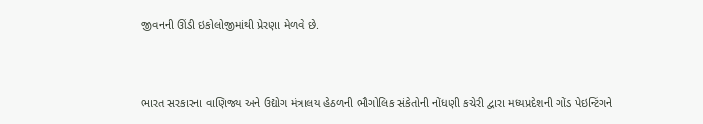જીવનની ઊંડી ઇકોલોજીમાંથી પ્રેરણા મેળવે છે.



ભારત સરકારના વાણિજ્ય અને ઉદ્યોગ મંત્રાલય હેઠળની ભૌગોલિક સંકેતોની નોંધણી કચેરી દ્વારા મધ્યપ્રદેશની ગોંડ પેઇન્ટિંગને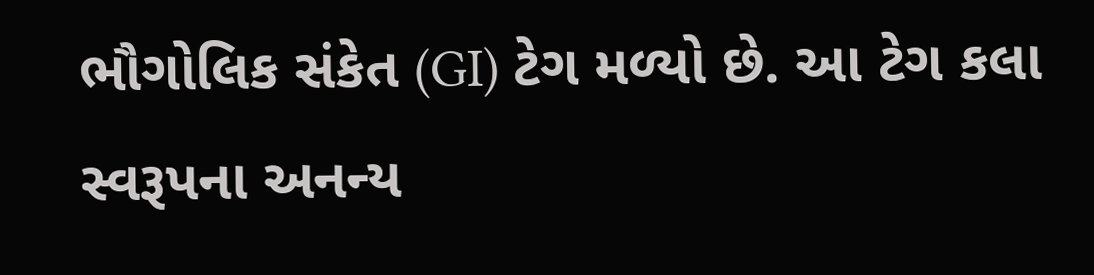ભૌગોલિક સંકેત (GI) ટેગ મળ્યો છે. આ ટેગ કલા સ્વરૂપના અનન્ય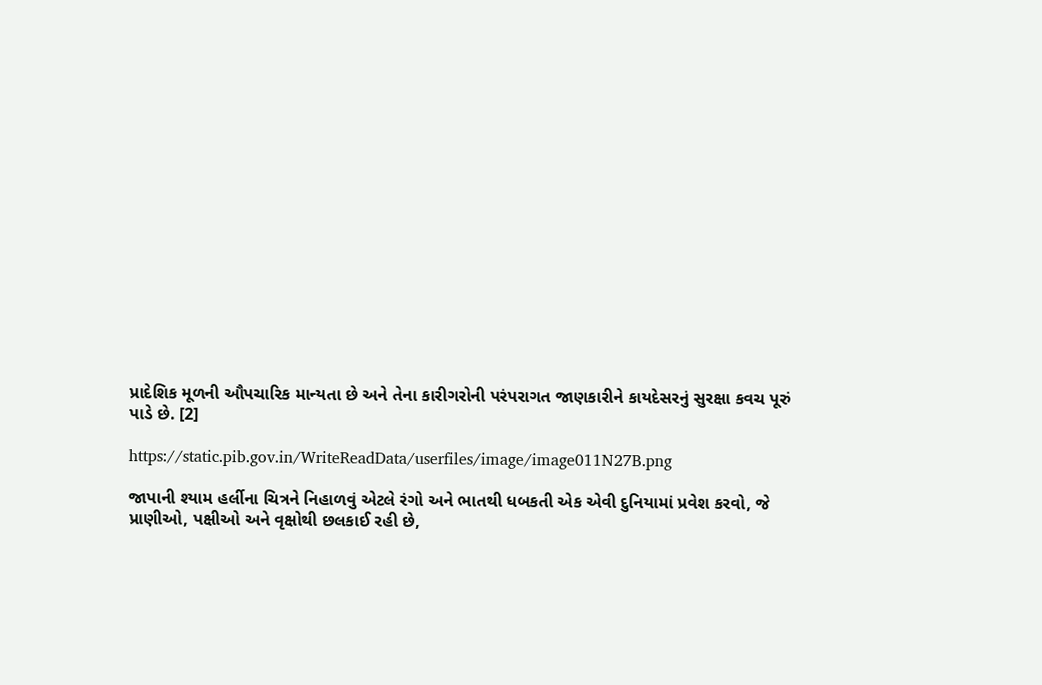પ્રાદેશિક મૂળની ઔપચારિક માન્યતા છે અને તેના કારીગરોની પરંપરાગત જાણકારીને કાયદેસરનું સુરક્ષા કવચ પૂરું પાડે છે. [2]

https://static.pib.gov.in/WriteReadData/userfiles/image/image011N27B.png

જાપાની શ્યામ હર્લીના ચિત્રને નિહાળવું એટલે રંગો અને ભાતથી ધબકતી એક એવી દુનિયામાં પ્રવેશ કરવો, જે પ્રાણીઓ, પક્ષીઓ અને વૃક્ષોથી છલકાઈ રહી છે,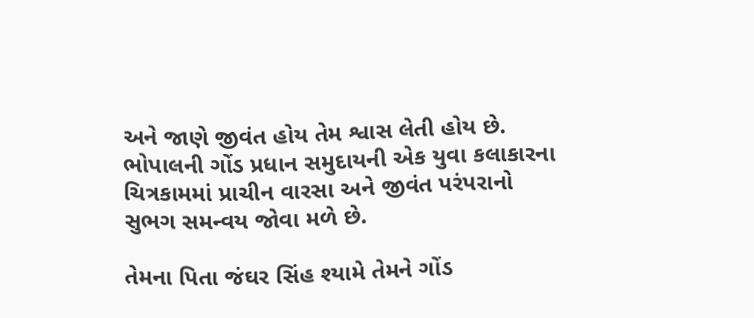અને જાણે જીવંત હોય તેમ શ્વાસ લેતી હોય છે. ભોપાલની ગોંડ પ્રધાન સમુદાયની એક યુવા કલાકારના ચિત્રકામમાં પ્રાચીન વારસા અને જીવંત પરંપરાનો સુભગ સમન્વય જોવા મળે છે.

તેમના પિતા જંઘર સિંહ શ્યામે તેમને ગોંડ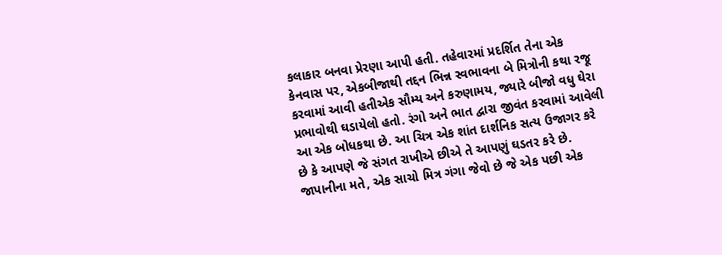કલાકાર બનવા પ્રેરણા આપી હતી. તહેવારમાં પ્રદર્શિત તેના એક કેનવાસ પર, એકબીજાથી તદ્દન ભિન્ન સ્વભાવના બે મિત્રોની કથા રજૂ કરવામાં આવી હતીએક સૌમ્ય અને કરુણામય, જ્યારે બીજો વધુ ઘેરા પ્રભાવોથી ઘડાયેલો હતો. રંગો અને ભાત દ્વારા જીવંત કરવામાં આવેલી આ એક બોધકથા છે. આ ચિત્ર એક શાંત દાર્શનિક સત્ય ઉજાગર કરે છે કે આપણે જે સંગત રાખીએ છીએ તે આપણું ઘડતર કરે છે. જાપાનીના મતે, એક સાચો મિત્ર ગંગા જેવો છે જે એક પછી એક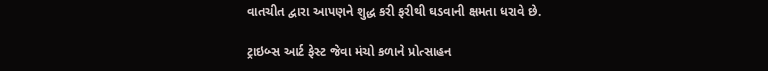વાતચીત દ્વારા આપણને શુદ્ધ કરી ફરીથી ઘડવાની ક્ષમતા ધરાવે છે.

ટ્રાઇબ્સ આર્ટ ફેસ્ટ જેવા મંચો કળાને પ્રોત્સાહન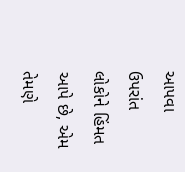આપવા ઉપરાંત લોકોને હિંમત આપે છે, એમ તેમણે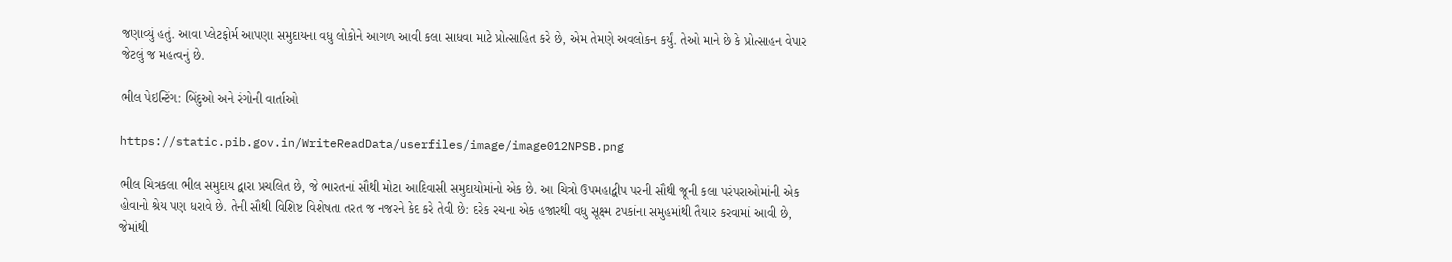જણાવ્યું હતું. આવા પ્લેટફોર્મ આપણા સમુદાયના વધુ લોકોને આગળ આવી કલા સાધવા માટે પ્રોત્સાહિત કરે છે, એમ તેમણે અવલોકન કર્યું. તેઓ માને છે કે પ્રોત્સાહન વેપાર જેટલું જ મહત્વનું છે.

ભીલ પેઇન્ટિંગ: બિંદુઓ અને રંગોની વાર્તાઓ

https://static.pib.gov.in/WriteReadData/userfiles/image/image012NPSB.png

ભીલ ચિત્રકલા ભીલ સમુદાય દ્વારા પ્રચલિત છે, જે ભારતનાં સૌથી મોટા આદિવાસી સમુદાયોમાંનો એક છે. આ ચિત્રો ઉપમહાદ્વીપ પરની સૌથી જૂની કલા પરંપરાઓમાંની એક હોવાનો શ્રેય પણ ધરાવે છે. તેની સૌથી વિશિષ્ટ વિશેષતા તરત જ નજરને કેદ કરે તેવી છે: દરેક રચના એક હજારથી વધુ સૂક્ષ્મ ટપકાંના સમુહમાંથી તૈયાર કરવામાં આવી છે, જેમાંથી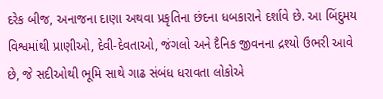દરેક બીજ, અનાજના દાણા અથવા પ્રકૃતિના છંદના ધબકારાને દર્શાવે છે. આ બિંદુમય વિશ્વમાંથી પ્રાણીઓ, દેવી-દેવતાઓ, જંગલો અને દૈનિક જીવનના દ્રશ્યો ઉભરી આવે છે, જે સદીઓથી ભૂમિ સાથે ગાઢ સંબંધ ધરાવતા લોકોએ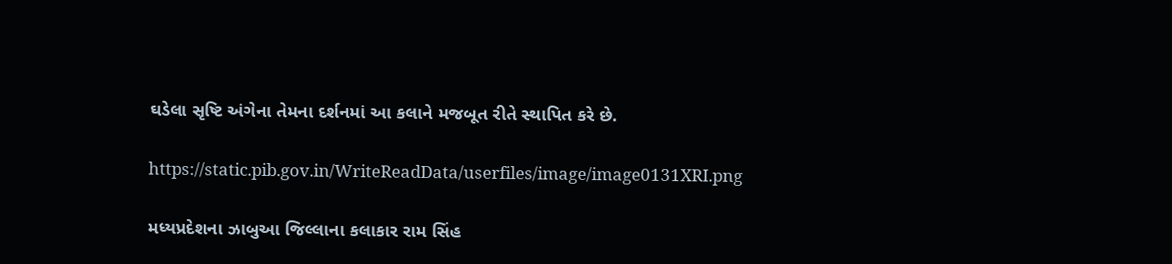ઘડેલા સૃષ્ટિ અંગેના તેમના દર્શનમાં આ કલાને મજબૂત રીતે સ્થાપિત કરે છે.

https://static.pib.gov.in/WriteReadData/userfiles/image/image0131XRI.png

મધ્યપ્રદેશના ઝાબુઆ જિલ્લાના કલાકાર રામ સિંહ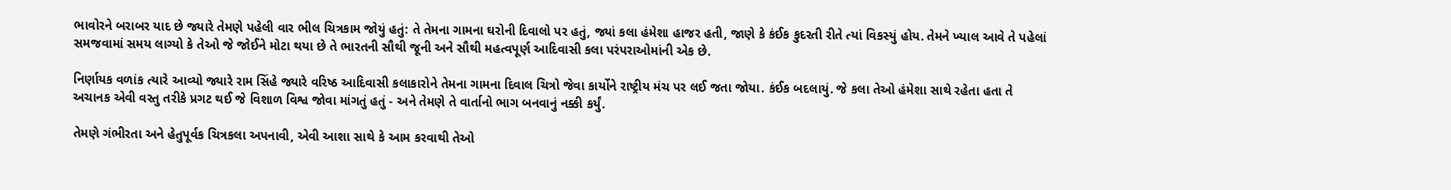ભાવોરને બરાબર યાદ છે જ્યારે તેમણે પહેલી વાર ભીલ ચિત્રકામ જોયું હતું: તે તેમના ગામના ઘરોની દિવાલો પર હતું, જ્યાં કલા હંમેશા હાજર હતી, જાણે કે કંઈક કુદરતી રીતે ત્યાં વિકસ્યું હોય. તેમને ખ્યાલ આવે તે પહેલાં સમજવામાં સમય લાગ્યો કે તેઓ જે જોઈને મોટા થયા છે તે ભારતની સૌથી જૂની અને સૌથી મહત્વપૂર્ણ આદિવાસી કલા પરંપરાઓમાંની એક છે.

નિર્ણાયક વળાંક ત્યારે આવ્યો જ્યારે રામ સિંહે જ્યારે વરિષ્ઠ આદિવાસી કલાકારોને તેમના ગામના દિવાલ ચિત્રો જેવા કાર્યોને રાષ્ટ્રીય મંચ પર લઈ જતા જોયા. કંઈક બદલાયું. જે કલા તેઓ હંમેશા સાથે રહેતા હતા તે અચાનક એવી વસ્તુ તરીકે પ્રગટ થઈ જે વિશાળ વિશ્વ જોવા માંગતું હતું - અને તેમણે તે વાર્તાનો ભાગ બનવાનું નક્કી કર્યું.

તેમણે ગંભીરતા અને હેતુપૂર્વક ચિત્રકલા અપનાવી, એવી આશા સાથે કે આમ કરવાથી તેઓ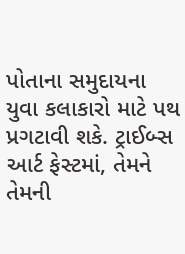પોતાના સમુદાયના યુવા કલાકારો માટે પથ પ્રગટાવી શકે. ટ્રાઈબ્સ આર્ટ ફેસ્ટમાં, તેમને તેમની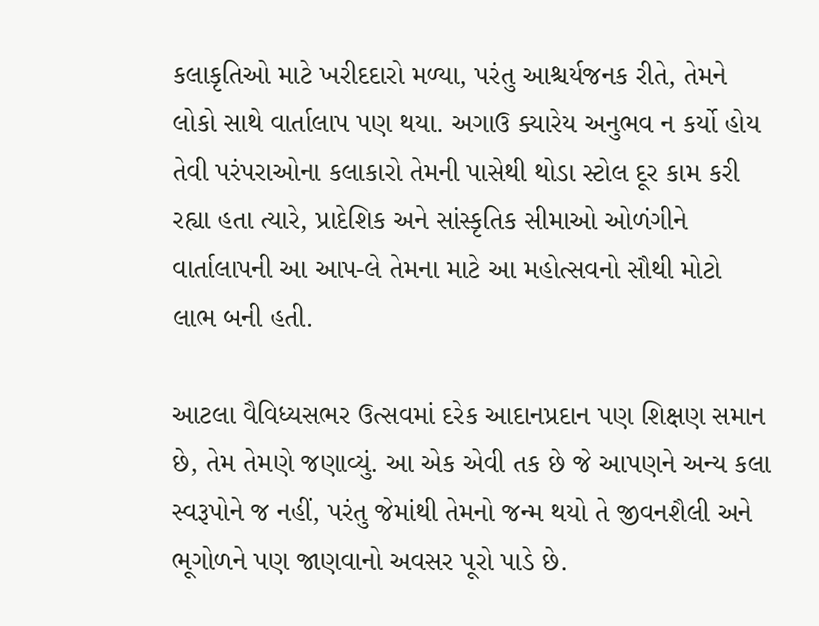કલાકૃતિઓ માટે ખરીદદારો મળ્યા, પરંતુ આશ્ચર્યજનક રીતે, તેમને લોકો સાથે વાર્તાલાપ પણ થયા. અગાઉ ક્યારેય અનુભવ ન કર્યો હોય તેવી પરંપરાઓના કલાકારો તેમની પાસેથી થોડા સ્ટોલ દૂર કામ કરી રહ્યા હતા ત્યારે, પ્રાદેશિક અને સાંસ્કૃતિક સીમાઓ ઓળંગીને વાર્તાલાપની આ આપ-લે તેમના માટે આ મહોત્સવનો સૌથી મોટો લાભ બની હતી.

આટલા વૈવિધ્યસભર ઉત્સવમાં દરેક આદાનપ્રદાન પણ શિક્ષણ સમાન છે, તેમ તેમણે જણાવ્યું. આ એક એવી તક છે જે આપણને અન્ય કલા સ્વરૂપોને જ નહીં, પરંતુ જેમાંથી તેમનો જન્મ થયો તે જીવનશૈલી અને ભૂગોળને પણ જાણવાનો અવસર પૂરો પાડે છે.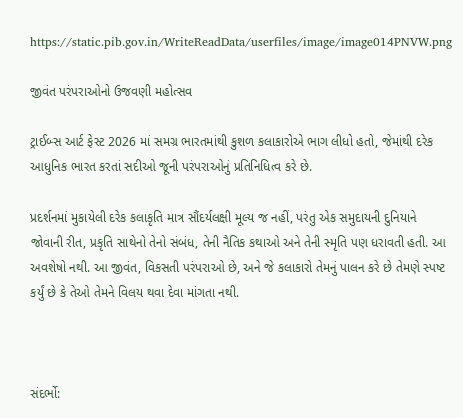https://static.pib.gov.in/WriteReadData/userfiles/image/image014PNVW.png

જીવંત પરંપરાઓનો ઉજવણી મહોત્સવ

ટ્રાઈબ્સ આર્ટ ફેસ્ટ 2026 માં સમગ્ર ભારતમાંથી કુશળ કલાકારોએ ભાગ લીધો હતો, જેમાંથી દરેક આધુનિક ભારત કરતાં સદીઓ જૂની પરંપરાઓનું પ્રતિનિધિત્વ કરે છે.

પ્રદર્શનમાં મુકાયેલી દરેક કલાકૃતિ માત્ર સૌંદર્યલક્ષી મૂલ્ય જ નહીં, પરંતુ એક સમુદાયની દુનિયાને જોવાની રીત, પ્રકૃતિ સાથેનો તેનો સંબંધ, તેની નૈતિક કથાઓ અને તેની સ્મૃતિ પણ ધરાવતી હતી. આ અવશેષો નથી. આ જીવંત, વિકસતી પરંપરાઓ છે, અને જે કલાકારો તેમનું પાલન કરે છે તેમણે સ્પષ્ટ કર્યું છે કે તેઓ તેમને વિલય થવા દેવા માંગતા નથી.



સંદર્ભો: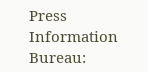Press Information Bureau: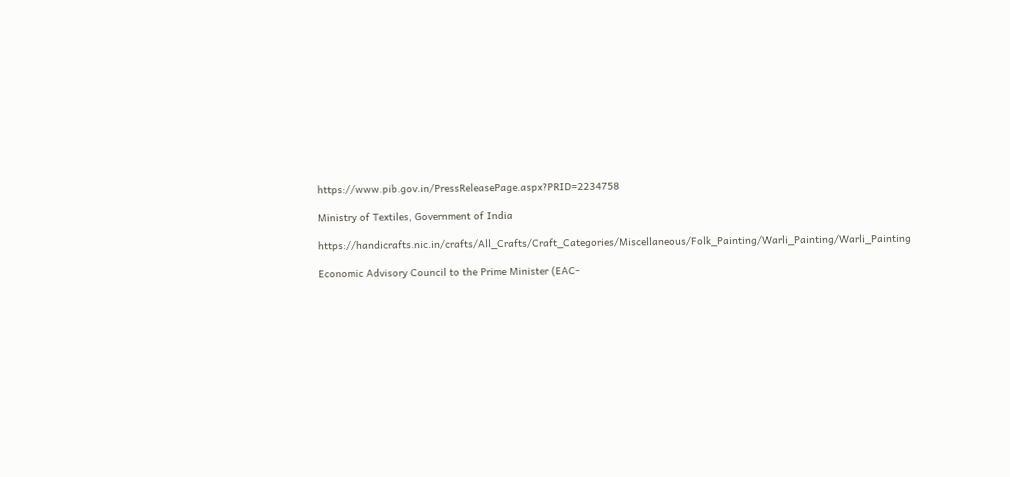https://www.pib.gov.in/PressReleasePage.aspx?PRID=2234758

Ministry of Textiles, Government of India

https://handicrafts.nic.in/crafts/All_Crafts/Craft_Categories/Miscellaneous/Folk_Painting/Warli_Painting/Warli_Painting

Economic Advisory Council to the Prime Minister (EAC-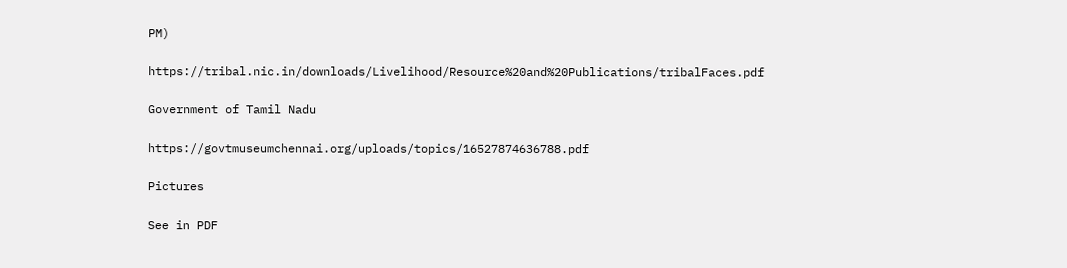PM)

https://tribal.nic.in/downloads/Livelihood/Resource%20and%20Publications/tribalFaces.pdf

Government of Tamil Nadu

https://govtmuseumchennai.org/uploads/topics/16527874636788.pdf

Pictures

See in PDF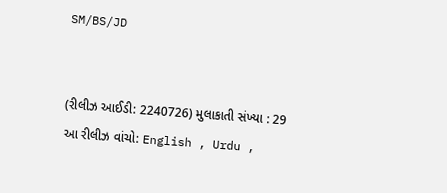SM/BS/JD


(રીલીઝ આઈડી: 2240726) મુલાકાતી સંખ્યા : 29
આ રીલીઝ વાંચો: English , Urdu ,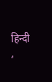हिन्दी ,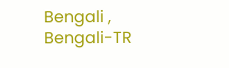Bengali , Bengali-TR